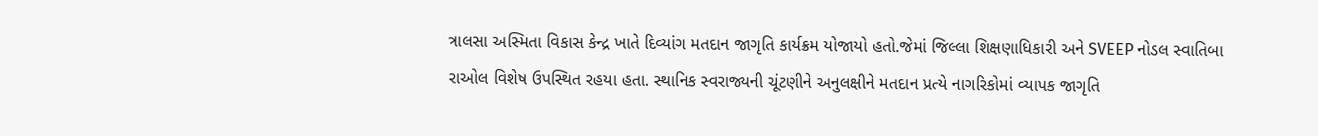ત્રાલસા અસ્મિતા વિકાસ કેન્દ્ર ખાતે દિવ્યાંગ મતદાન જાગૃતિ કાર્યક્રમ યોજાયો હતો.જેમાં જિલ્લા શિક્ષણાધિકારી અને SVEEP નોડલ સ્વાતિબા રાઓલ વિશેષ ઉપસ્થિત રહયા હતા. સ્થાનિક સ્વરાજ્યની ચૂંટણીને અનુલક્ષીને મતદાન પ્રત્યે નાગરિકોમાં વ્યાપક જાગૃતિ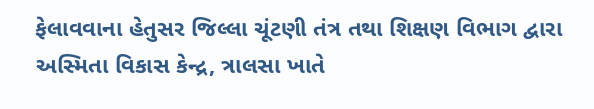ફેલાવવાના હેતુસર જિલ્લા ચૂંટણી તંત્ર તથા શિક્ષણ વિભાગ દ્વારા અસ્મિતા વિકાસ કેન્દ્ર, ત્રાલસા ખાતે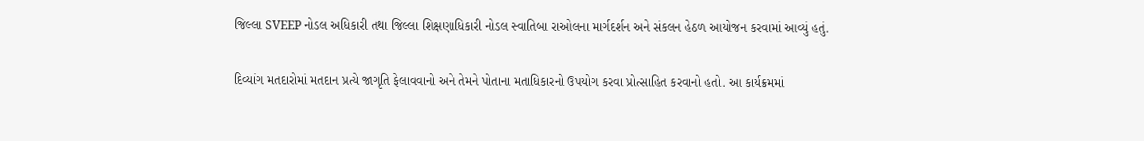જિલ્લા SVEEP નોડલ અધિકારી તથા જિલ્લા શિક્ષણાધિકારી નોડલ સ્વાતિબા રાઓલના માર્ગદર્શન અને સંકલન હેઠળ આયોજન કરવામાં આવ્યું હતું.

દિવ્યાંગ મતદારોમાં મતદાન પ્રત્યે જાગૃતિ ફેલાવવાનો અને તેમને પોતાના મતાધિકારનો ઉપયોગ કરવા પ્રોત્સાહિત કરવાનો હતો. આ કાર્યક્રમમાં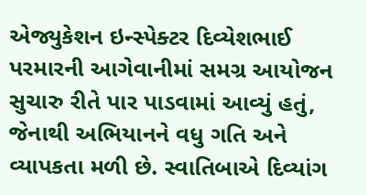એજ્યુકેશન ઇન્સ્પેક્ટર દિવ્યેશભાઈ પરમારની આગેવાનીમાં સમગ્ર આયોજન સુચારુ રીતે પાર પાડવામાં આવ્યું હતું, જેનાથી અભિયાનને વધુ ગતિ અને વ્યાપકતા મળી છે. સ્વાતિબાએ દિવ્યાંગ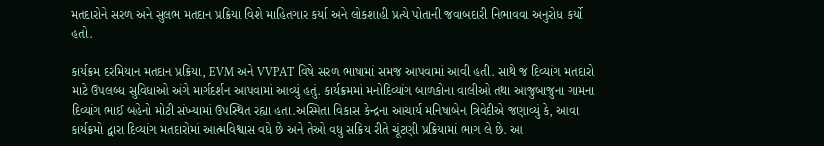મતદારોને સરળ અને સુલભ મતદાન પ્રક્રિયા વિશે માહિતગાર કર્યા અને લોકશાહી પ્રત્યે પોતાની જવાબદારી નિભાવવા અનુરોધ કર્યો હતો.

કાર્યક્રમ દરમિયાન મતદાન પ્રક્રિયા, EVM અને VVPAT વિષે સરળ ભાષામાં સમજ આપવામાં આવી હતી. સાથે જ દિવ્યાંગ મતદારો માટે ઉપલબ્ધ સુવિધાઓ અંગે માર્ગદર્શન આપવામાં આવ્યું હતું. કાર્યક્રમમાં મનોદિવ્યાંગ બાળકોના વાલીઓ તથા આજુબાજુના ગામના દિવ્યાંગ ભાઈ બહેનો મોટી સંખ્યામાં ઉપસ્થિત રહ્યા હતા.અસ્મિતા વિકાસ કેન્દ્રના આચાર્ય મનિષાબેન ત્રિવેદીએ જણાવ્યું કે, આવા કાર્યક્રમો દ્વારા દિવ્યાંગ મતદારોમાં આત્મવિશ્વાસ વધે છે અને તેઓ વધુ સક્રિય રીતે ચૂંટણી પ્રક્રિયામાં ભાગ લે છે. આ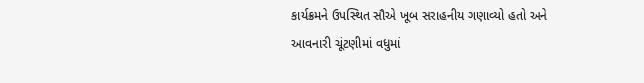કાર્યક્રમને ઉપસ્થિત સૌએ ખૂબ સરાહનીય ગણાવ્યો હતો અને આવનારી ચૂંટણીમાં વધુમાં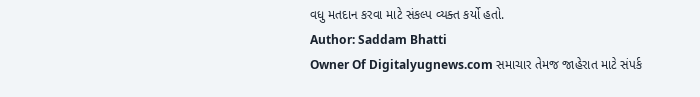વધુ મતદાન કરવા માટે સંકલ્પ વ્યક્ત કર્યો હતો.
Author: Saddam Bhatti
Owner Of Digitalyugnews.com સમાચાર તેમજ જાહેરાત માટે સંપર્ક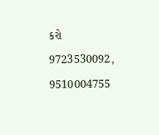કરો 9723530092, 9510004755